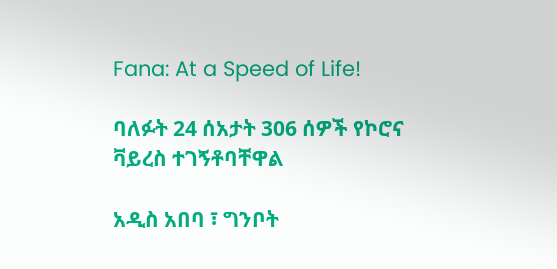Fana: At a Speed of Life!

ባለፉት 24 ሰአታት 306 ሰዎች የኮሮና ቫይረስ ተገኝቶባቸዋል

አዲስ አበባ ፣ ግንቦት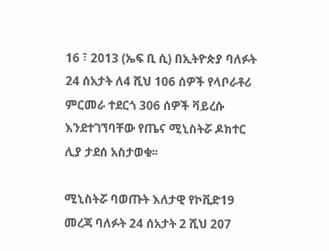16 ፣ 2013 (ኤፍ ቢ ሲ) በኢትዮጵያ ባለፉት 24 ሰአታት ለ4 ሺህ 106 ሰዎች የላቦራቶሪ ምርመራ ተደርጎ 306 ሰዎች ቫይረሱ እንደተገኘባቸው የጤና ሚኒስትሯ ዶክተር ሊያ ታደሰ አስታወቁ፡፡

ሚኒስትሯ ባወጡት እለታዊ የኮቪድ19 መረጃ ባለፉት 24 ሰአታት 2 ሺህ 207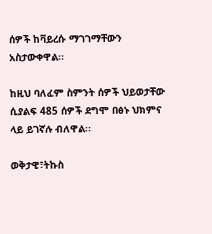ሰዎች ከቫይረሱ ማገገማቸውን አስታውቀዋል፡፡

ከዚህ ባለፈም ስምንት ሰዎች ህይወታቸው ሲያልፍ 485 ሰዎች ደግሞ በፅኑ ህክምና ላይ ይገኛሉ ብለዋል፡፡

ወቅታዊ፣ትኩስ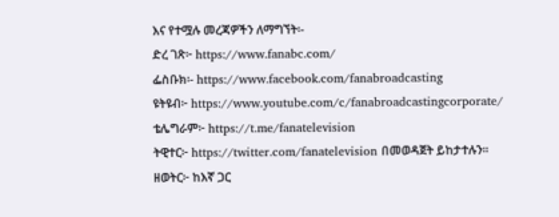እና የተሟሉ መረጃዎችን ለማግኘት፡-
ድረ ገጽ፦ https://www.fanabc.com/
ፌስቡክ፡- https://www.facebook.com/fanabroadcasting
ዩትዩብ፦ https://www.youtube.com/c/fanabroadcastingcorporate/
ቴሌግራም፦ https://t.me/fanatelevision
ትዊተር፦ https://twitter.com/fanatelevision በመወዳጀት ይከታተሉን፡፡
ዘወትር፦ ከእኛ ጋር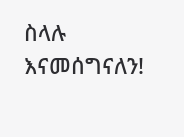ስላሉ እናመሰግናለን!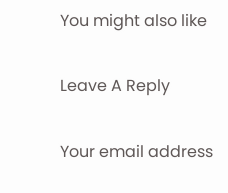You might also like

Leave A Reply

Your email address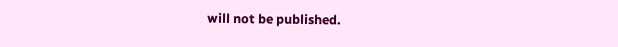will not be published.